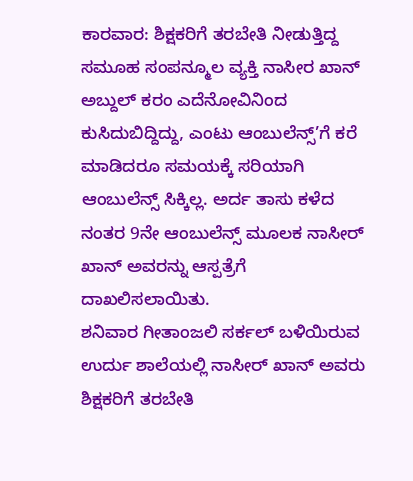ಕಾರವಾರ: ಶಿಕ್ಷಕರಿಗೆ ತರಬೇತಿ ನೀಡುತ್ತಿದ್ದ ಸಮೂಹ ಸಂಪನ್ಮೂಲ ವ್ಯಕ್ತಿ ನಾಸೀರ ಖಾನ್ ಅಬ್ದುಲ್ ಕರಂ ಎದೆನೋವಿನಿಂದ ಕುಸಿದುಬಿದ್ದಿದ್ದು, ಎಂಟು ಆಂಬುಲೆನ್ಸ್’ಗೆ ಕರೆ ಮಾಡಿದರೂ ಸಮಯಕ್ಕೆ ಸರಿಯಾಗಿ ಆಂಬುಲೆನ್ಸ್ ಸಿಕ್ಕಿಲ್ಲ. ಅರ್ದ ತಾಸು ಕಳೆದ ನಂತರ 9ನೇ ಆಂಬುಲೆನ್ಸ್ ಮೂಲಕ ನಾಸೀರ್ ಖಾನ್ ಅವರನ್ನು ಆಸ್ಪತ್ರೆಗೆ ದಾಖಲಿಸಲಾಯಿತು.
ಶನಿವಾರ ಗೀತಾಂಜಲಿ ಸರ್ಕಲ್ ಬಳಿಯಿರುವ ಉರ್ದು ಶಾಲೆಯಲ್ಲಿ ನಾಸೀರ್ ಖಾನ್ ಅವರು ಶಿಕ್ಷಕರಿಗೆ ತರಬೇತಿ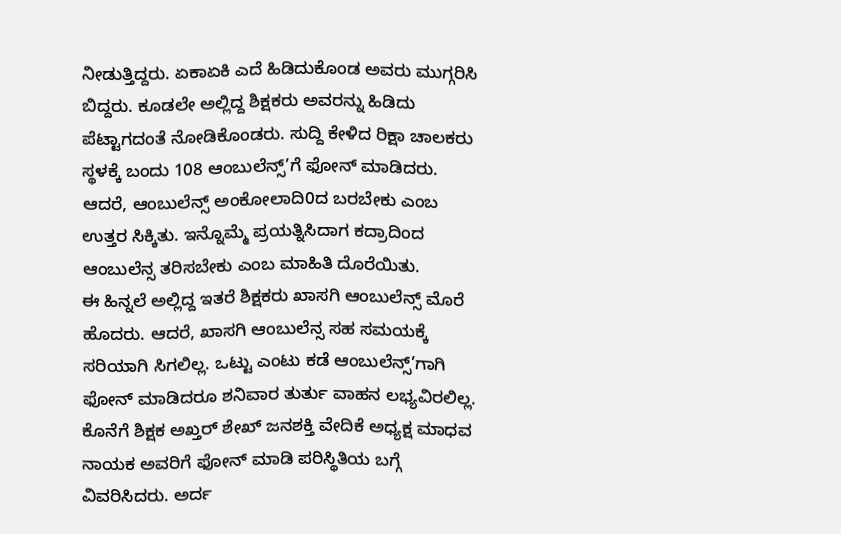ನೀಡುತ್ತಿದ್ದರು. ಏಕಾಏಕಿ ಎದೆ ಹಿಡಿದುಕೊಂಡ ಅವರು ಮುಗ್ಗರಿಸಿ ಬಿದ್ದರು. ಕೂಡಲೇ ಅಲ್ಲಿದ್ದ ಶಿಕ್ಷಕರು ಅವರನ್ನು ಹಿಡಿದು ಪೆಟ್ಟಾಗದಂತೆ ನೋಡಿಕೊಂಡರು. ಸುದ್ದಿ ಕೇಳಿದ ರಿಕ್ಷಾ ಚಾಲಕರು ಸ್ಥಳಕ್ಕೆ ಬಂದು 108 ಆಂಬುಲೆನ್ಸ್’ಗೆ ಫೋನ್ ಮಾಡಿದರು. ಆದರೆ, ಆಂಬುಲೆನ್ಸ್ ಅಂಕೋಲಾದಿ0ದ ಬರಬೇಕು ಎಂಬ ಉತ್ತರ ಸಿಕ್ಕಿತು. ಇನ್ನೊಮ್ಮೆ ಪ್ರಯತ್ನಿಸಿದಾಗ ಕದ್ರಾದಿಂದ ಆಂಬುಲೆನ್ಸ ತರಿಸಬೇಕು ಎಂಬ ಮಾಹಿತಿ ದೊರೆಯಿತು.
ಈ ಹಿನ್ನಲೆ ಅಲ್ಲಿದ್ದ ಇತರೆ ಶಿಕ್ಷಕರು ಖಾಸಗಿ ಆಂಬುಲೆನ್ಸ್ ಮೊರೆ ಹೊದರು. ಆದರೆ, ಖಾಸಗಿ ಆಂಬುಲೆನ್ಸ ಸಹ ಸಮಯಕ್ಕೆ ಸರಿಯಾಗಿ ಸಿಗಲಿಲ್ಲ. ಒಟ್ಟು ಎಂಟು ಕಡೆ ಆಂಬುಲೆನ್ಸ್’ಗಾಗಿ ಫೋನ್ ಮಾಡಿದರೂ ಶನಿವಾರ ತುರ್ತು ವಾಹನ ಲಭ್ಯವಿರಲಿಲ್ಲ. ಕೊನೆಗೆ ಶಿಕ್ಷಕ ಅಖ್ತರ್ ಶೇಖ್ ಜನಶಕ್ತಿ ವೇದಿಕೆ ಅಧ್ಯಕ್ಷ ಮಾಧವ ನಾಯಕ ಅವರಿಗೆ ಫೋನ್ ಮಾಡಿ ಪರಿಸ್ಥಿತಿಯ ಬಗ್ಗೆ ವಿವರಿಸಿದರು. ಅರ್ದ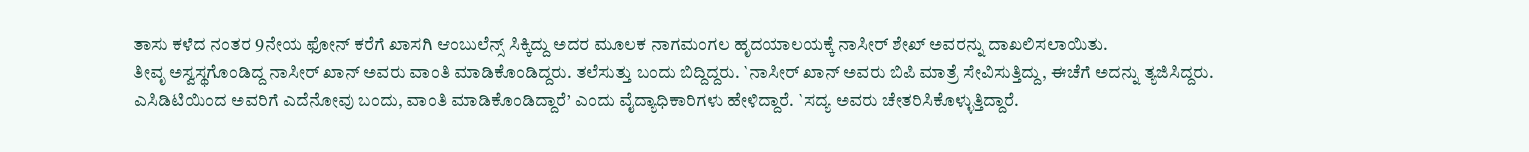ತಾಸು ಕಳೆದ ನಂತರ 9ನೇಯ ಫೋನ್ ಕರೆಗೆ ಖಾಸಗಿ ಆಂಬುಲೆನ್ಸ್ ಸಿಕ್ಕಿದ್ದು ಅದರ ಮೂಲಕ ನಾಗಮಂಗಲ ಹೃದಯಾಲಯಕ್ಕೆ ನಾಸೀರ್ ಶೇಖ್ ಅವರನ್ನು ದಾಖಲಿಸಲಾಯಿತು.
ತೀವೃ ಅಸ್ವಸ್ಥಗೊಂಡಿದ್ದ ನಾಸೀರ್ ಖಾನ್ ಅವರು ವಾಂತಿ ಮಾಡಿಕೊಂಡಿದ್ದರು. ತಲೆಸುತ್ತು ಬಂದು ಬಿದ್ದಿದ್ದರು. `ನಾಸೀರ್ ಖಾನ್ ಅವರು ಬಿಪಿ ಮಾತ್ರೆ ಸೇವಿಸುತ್ತಿದ್ದು, ಈಚೆಗೆ ಅದನ್ನು ತ್ಯಜಿಸಿದ್ದರು. ಎಸಿಡಿಟಿಯಿಂದ ಅವರಿಗೆ ಎದೆನೋವು ಬಂದು, ವಾಂತಿ ಮಾಡಿಕೊಂಡಿದ್ದಾರೆ’ ಎಂದು ವೈದ್ಯಾಧಿಕಾರಿಗಳು ಹೇಳಿದ್ದಾರೆ. `ಸದ್ಯ ಅವರು ಚೇತರಿಸಿಕೊಳ್ಳುತ್ತಿದ್ದಾರೆ.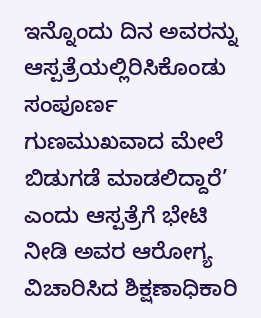ಇನ್ನೊಂದು ದಿನ ಅವರನ್ನು ಆಸ್ಪತ್ರೆಯಲ್ಲಿರಿಸಿಕೊಂಡು ಸಂಪೂರ್ಣ ಗುಣಮುಖವಾದ ಮೇಲೆ ಬಿಡುಗಡೆ ಮಾಡಲಿದ್ದಾರೆ’ ಎಂದು ಆಸ್ಪತ್ರೆಗೆ ಭೇಟಿ ನೀಡಿ ಅವರ ಆರೋಗ್ಯ ವಿಚಾರಿಸಿದ ಶಿಕ್ಷಣಾಧಿಕಾರಿ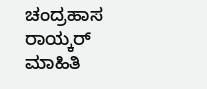ಚಂದ್ರಹಾಸ ರಾಯ್ಕರ್ ಮಾಹಿತಿ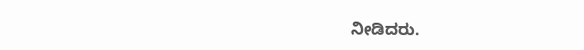ನೀಡಿದರು.